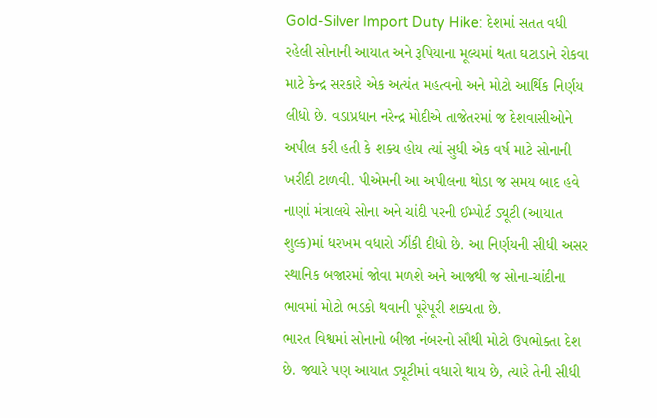Gold-Silver Import Duty Hike: દેશમાં સતત વધી રહેલી સોનાની આયાત અને રૂપિયાના મૂલ્યમાં થતા ઘટાડાને રોકવા માટે કેન્દ્ર સરકારે એક અત્યંત મહત્વનો અને મોટો આર્થિક નિર્ણય લીધો છે. વડાપ્રધાન નરેન્દ્ર મોદીએ તાજેતરમાં જ દેશવાસીઓને અપીલ કરી હતી કે શક્ય હોય ત્યાં સુધી એક વર્ષ માટે સોનાની ખરીદી ટાળવી. પીએમની આ અપીલના થોડા જ સમય બાદ હવે નાણાં મંત્રાલયે સોના અને ચાંદી પરની ઈમ્પોર્ટ ડ્યૂટી (આયાત શુલ્ક)માં ધરખમ વધારો ઝીંકી દીધો છે. આ નિર્ણયની સીધી અસર સ્થાનિક બજારમાં જોવા મળશે અને આજથી જ સોના-ચાંદીના ભાવમાં મોટો ભડકો થવાની પૂરેપૂરી શક્યતા છે.
ભારત વિશ્વમાં સોનાનો બીજા નંબરનો સૌથી મોટો ઉપભોક્તા દેશ છે. જ્યારે પણ આયાત ડ્યૂટીમાં વધારો થાય છે, ત્યારે તેની સીધી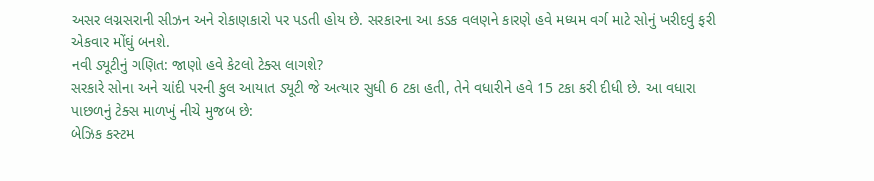અસર લગ્નસરાની સીઝન અને રોકાણકારો પર પડતી હોય છે. સરકારના આ કડક વલણને કારણે હવે મધ્યમ વર્ગ માટે સોનું ખરીદવું ફરી એકવાર મોંઘું બનશે.
નવી ડ્યૂટીનું ગણિત: જાણો હવે કેટલો ટેક્સ લાગશે?
સરકારે સોના અને ચાંદી પરની કુલ આયાત ડ્યૂટી જે અત્યાર સુધી 6 ટકા હતી, તેને વધારીને હવે 15 ટકા કરી દીધી છે. આ વધારા પાછળનું ટેક્સ માળખું નીચે મુજબ છે:
બેઝિક કસ્ટમ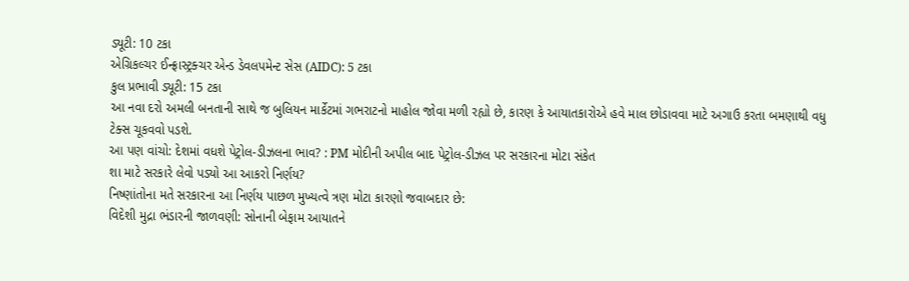ડ્યૂટી: 10 ટકા
એગ્રિકલ્ચર ઈન્ફ્રાસ્ટ્રક્ચર એન્ડ ડેવલપમેન્ટ સેસ (AIDC): 5 ટકા
કુલ પ્રભાવી ડ્યૂટી: 15 ટકા
આ નવા દરો અમલી બનતાની સાથે જ બુલિયન માર્કેટમાં ગભરાટનો માહોલ જોવા મળી રહ્યો છે, કારણ કે આયાતકારોએ હવે માલ છોડાવવા માટે અગાઉ કરતા બમણાથી વધુ ટેક્સ ચૂકવવો પડશે.
આ પણ વાંચો: દેશમાં વધશે પેટ્રોલ-ડીઝલના ભાવ? : PM મોદીની અપીલ બાદ પેટ્રોલ-ડીઝલ પર સરકારના મોટા સંકેત
શા માટે સરકારે લેવો પડ્યો આ આકરો નિર્ણય?
નિષ્ણાંતોના મતે સરકારના આ નિર્ણય પાછળ મુખ્યત્વે ત્રણ મોટા કારણો જવાબદાર છે:
વિદેશી મુદ્રા ભંડારની જાળવણી: સોનાની બેફામ આયાતને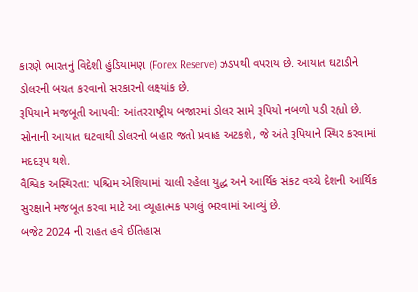કારણે ભારતનું વિદેશી હુંડિયામણ (Forex Reserve) ઝડપથી વપરાય છે. આયાત ઘટાડીને ડોલરની બચત કરવાનો સરકારનો લક્ષ્યાંક છે.
રૂપિયાને મજબૂતી આપવી: આંતરરાષ્ટ્રીય બજારમાં ડોલર સામે રૂપિયો નબળો પડી રહ્યો છે. સોનાની આયાત ઘટવાથી ડોલરનો બહાર જતો પ્રવાહ અટકશે, જે અંતે રૂપિયાને સ્થિર કરવામાં મદદરૂપ થશે.
વૈશ્વિક અસ્થિરતા: પશ્ચિમ એશિયામાં ચાલી રહેલા યુદ્ધ અને આર્થિક સંકટ વચ્ચે દેશની આર્થિક સુરક્ષાને મજબૂત કરવા માટે આ વ્યૂહાત્મક પગલું ભરવામાં આવ્યું છે.
બજેટ 2024 ની રાહત હવે ઈતિહાસ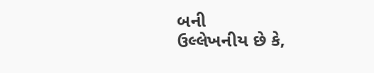બની
ઉલ્લેખનીય છે કે,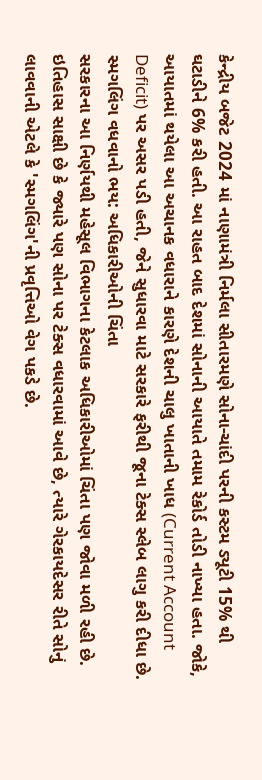કેન્દ્રીય બજેટ 2024 માં નાણામંત્રી નિર્મલા સીતારમણે સોના-ચાંદી પરની કસ્ટમ ડ્યૂટી 15% થી ઘટાડીને 6% કરી હતી. આ રાહત બાદ દેશમાં સોનાની આયાતે તમામ રેકોર્ડ તોડી નાખ્યા હતા. જોકે, આયાતમાં થયેલા આ અચાનક વધારાને કારણે દેશની ચાલુ ખાતાની ખાધ (Current Account Deficit) પર અસર પડી હતી, જેને સુધારવા માટે સરકારે ફરીથી જૂના ટેક્સ સ્લેબ લાગુ કરી દીધા છે.
સ્મગલિંગ વધવાનો ભય: અધિકારીઓની ચિંતા
સરકારના આ નિર્ણયથી મહેસૂલ વિભાગના કેટલાક અધિકારીઓમાં ચિંતા પણ જોવા મળી રહી છે. ઇતિહાસ સાક્ષી છે કે જ્યારે પણ સોના પર ટેક્સ વધારવામાં આવે છે, ત્યારે ગેરકાયદેસર રીતે સોનું લાવવાની એટલે કે 'સ્મગલિંગ'ની પ્રવૃત્તિઓ વેગ પકડે છે.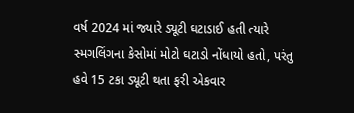વર્ષ 2024 માં જ્યારે ડ્યૂટી ઘટાડાઈ હતી ત્યારે સ્મગલિંગના કેસોમાં મોટો ઘટાડો નોંધાયો હતો, પરંતુ હવે 15 ટકા ડ્યૂટી થતા ફરી એકવાર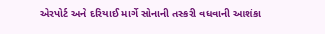એરપોર્ટ અને દરિયાઈ માર્ગે સોનાની તસ્કરી વધવાની આશંકા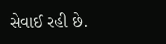સેવાઈ રહી છે.